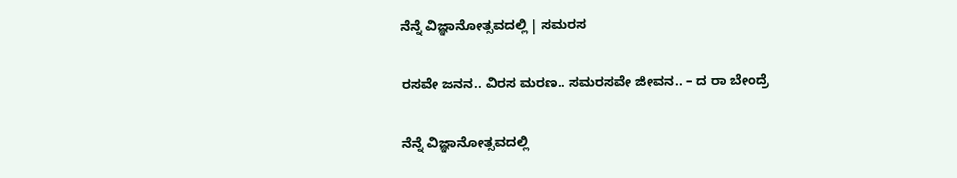ನೆನ್ನೆ ವಿಜ್ಞಾನೋತ್ಸವದಲ್ಲಿ | ಸಮರಸ

ರಸವೇ ಜನನ.. ವಿರಸ ಮರಣ.. ಸಮರಸವೇ ಜೀವನ.. – ದ ರಾ ಬೇಂದ್ರೆ

ನೆನ್ನೆ ವಿಜ್ಞಾನೋತ್ಸವದಲ್ಲಿ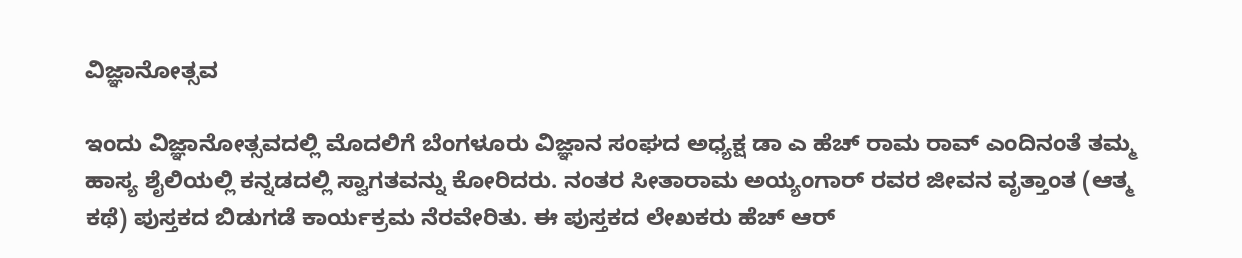ವಿಜ್ಞಾನೋತ್ಸವ

ಇಂದು ವಿಜ್ಞಾನೋತ್ಸವದಲ್ಲಿ ಮೊದಲಿಗೆ ಬೆಂಗಳೂರು ವಿಜ್ಞಾನ ಸಂಘದ ಅಧ್ಯಕ್ಷ ಡಾ ಎ ಹೆಚ್ ರಾಮ ರಾವ್ ಎಂದಿನಂತೆ ತಮ್ಮ ಹಾಸ್ಯ ಶೈಲಿಯಲ್ಲಿ ಕನ್ನಡದಲ್ಲಿ ಸ್ವಾಗತವನ್ನು ಕೋರಿದರು. ನಂತರ ಸೀತಾರಾಮ ಅಯ್ಯಂಗಾರ್ ರವರ ಜೀವನ ವೃತ್ತಾಂತ (ಆತ್ಮ ಕಥೆ) ಪುಸ್ತಕದ ಬಿಡುಗಡೆ ಕಾರ್ಯಕ್ರಮ ನೆರವೇರಿತು. ಈ ಪುಸ್ತಕದ ಲೇಖಕರು ಹೆಚ್ ಆರ್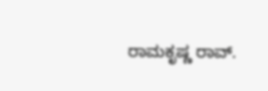ರಾಮಕೃಷ್ಣ ರಾವ್.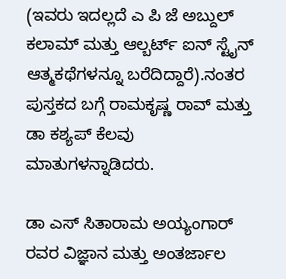(ಇವರು ಇದಲ್ಲದೆ ಎ ಪಿ ಜೆ ಅಬ್ದುಲ್ ಕಲಾಮ್ ಮತ್ತು ಆಲ್ಬರ್ಟ್ ಐನ್ ಸ್ಟೈನ್ ಆತ್ಮಕಥೆಗಳನ್ನೂ ಬರೆದಿದ್ದಾರೆ).ನಂತರ ಪುಸ್ತಕದ ಬಗ್ಗೆ ರಾಮಕೃಷ್ಣ ರಾವ್ ಮತ್ತು ಡಾ ಕಶ್ಯಪ್ ಕೆಲವು ಮಾತುಗಳನ್ನಾಡಿದರು.

ಡಾ ಎಸ್ ಸಿತಾರಾಮ ಅಯ್ಯಂಗಾರ್ ರವರ ವಿಜ್ಞಾನ ಮತ್ತು ಅಂತರ್ಜಾಲ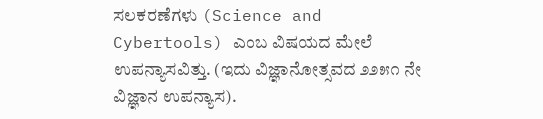ಸಲಕರಣೆಗಳು (Science and Cybertools) ಎಂಬ ವಿಷಯದ ಮೇಲೆ ಉಪನ್ಯಾಸವಿತ್ತು. (ಇದು ವಿಜ್ಞಾನೋತ್ಸವದ ೨೨೫೧ ನೇ ವಿಜ್ಞಾನ ಉಪನ್ಯಾಸ).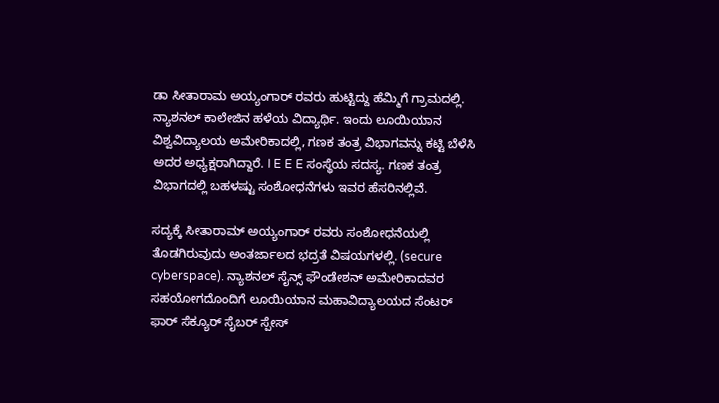ಡಾ ಸೀತಾರಾಮ ಅಯ್ಯಂಗಾರ್ ರವರು ಹುಟ್ಟಿದ್ದು ಹೆಮ್ಮಿಗೆ ಗ್ರಾಮದಲ್ಲಿ. ನ್ಯಾಶನಲ್ ಕಾಲೇಜಿನ ಹಳೆಯ ವಿದ್ಯಾರ್ಥಿ. ಇಂದು ಲೂಯಿಯಾನ ವಿಶ್ವವಿದ್ಯಾಲಯ ಅಮೇರಿಕಾದಲ್ಲಿ, ಗಣಕ ತಂತ್ರ ವಿಭಾಗವನ್ನು ಕಟ್ಟಿ ಬೆಳೆಸಿ ಅದರ ಅಧ್ಯಕ್ಷರಾಗಿದ್ದಾರೆ. I E E E ಸಂಸ್ಥೆಯ ಸದಸ್ಯ. ಗಣಕ ತಂತ್ರ ವಿಭಾಗದಲ್ಲಿ ಬಹಳಷ್ಟು ಸಂಶೋಧನೆಗಳು ಇವರ ಹೆಸರಿನಲ್ಲಿವೆ.

ಸದ್ಯಕ್ಕೆ ಸೀತಾರಾಮ್ ಅಯ್ಯಂಗಾರ್ ರವರು ಸಂಶೋಧನೆಯಲ್ಲಿ ತೊಡಗಿರುವುದು ಅಂತರ್ಜಾಲದ ಭದ್ರತೆ ವಿಷಯಗಳಲ್ಲಿ. (secure cyberspace). ನ್ಯಾಶನಲ್ ಸೈನ್ಸ್ ಫೌಂಡೇಶನ್ ಅಮೇರಿಕಾದವರ ಸಹಯೋಗದೊಂದಿಗೆ ಲೂಯಿಯಾನ ಮಹಾವಿದ್ಯಾಲಯದ ಸೆಂಟರ್ ಫಾರ್ ಸೆಕ್ಯೂರ್ ಸೈಬರ್ ಸ್ಪೇಸ್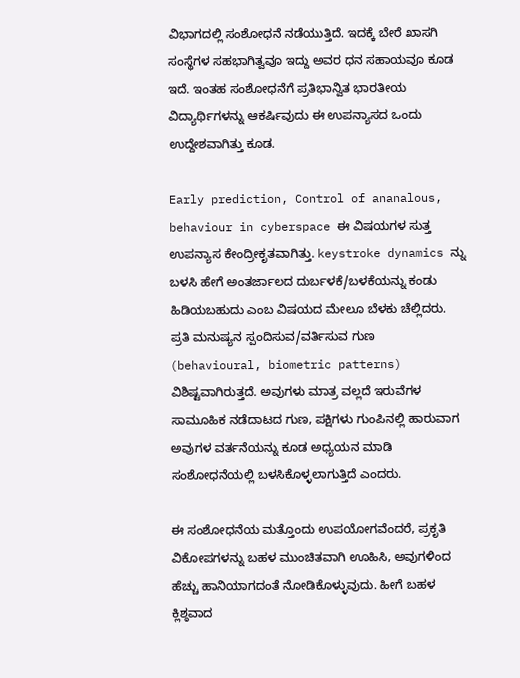ವಿಭಾಗದಲ್ಲಿ ಸಂಶೋಧನೆ ನಡೆಯುತ್ತಿದೆ. ಇದಕ್ಕೆ ಬೇರೆ ಖಾಸಗಿ ಸಂಸ್ಥೆಗಳ ಸಹಭಾಗಿತ್ವವೂ ಇದ್ದು ಅವರ ಧನ ಸಹಾಯವೂ ಕೂಡ ಇದೆ. ಇಂತಹ ಸಂಶೋಧನೆಗೆ ಪ್ರತಿಭಾನ್ವಿತ ಭಾರತೀಯ ವಿದ್ಯಾರ್ಥಿಗಳನ್ನು ಆಕರ್ಷಿವುದು ಈ ಉಪನ್ಯಾಸದ ಒಂದು ಉದ್ದೇಶವಾಗಿತ್ತು ಕೂಡ.

Early prediction, Control of ananalous, behaviour in cyberspace ಈ ವಿಷಯಗಳ ಸುತ್ತ ಉಪನ್ಯಾಸ ಕೇಂದ್ರೀಕೃತವಾಗಿತ್ತು. keystroke dynamics ನ್ನು ಬಳಸಿ ಹೇಗೆ ಅಂತರ್ಜಾಲದ ದುರ್ಬಳಕೆ/ಬಳಕೆಯನ್ನು ಕಂಡು ಹಿಡಿಯಬಹುದು ಎಂಬ ವಿಷಯದ ಮೇಲೂ ಬೆಳಕು ಚೆಲ್ಲಿದರು. ಪ್ರತಿ ಮನುಷ್ಯನ ಸ್ಪಂದಿಸುವ/ವರ್ತಿಸುವ ಗುಣ (behavioural, biometric patterns) ವಿಶಿಷ್ಟವಾಗಿರುತ್ತದೆ. ಅವುಗಳು ಮಾತ್ರ ವಲ್ಲದೆ ಇರುವೆಗಳ ಸಾಮೂಹಿಕ ನಡೆದಾಟದ ಗುಣ, ಪಕ್ಷಿಗಳು ಗುಂಪಿನಲ್ಲಿ ಹಾರುವಾಗ ಅವುಗಳ ವರ್ತನೆಯನ್ನು ಕೂಡ ಅಧ್ಯಯನ ಮಾಡಿ ಸಂಶೋಧನೆಯಲ್ಲಿ ಬಳಸಿಕೊಳ್ಳಲಾಗುತ್ತಿದೆ ಎಂದರು.

ಈ ಸಂಶೋಧನೆಯ ಮತ್ತೊಂದು ಉಪಯೋಗವೆಂದರೆ, ಪ್ರಕೃತಿ ವಿಕೋಪಗಳನ್ನು ಬಹಳ ಮುಂಚಿತವಾಗಿ ಊಹಿಸಿ, ಅವುಗಳಿಂದ ಹೆಚ್ಚು ಹಾನಿಯಾಗದಂತೆ ನೋಡಿಕೊಳ್ಳುವುದು. ಹೀಗೆ ಬಹಳ ಕ್ಲಿಶ್ಠವಾದ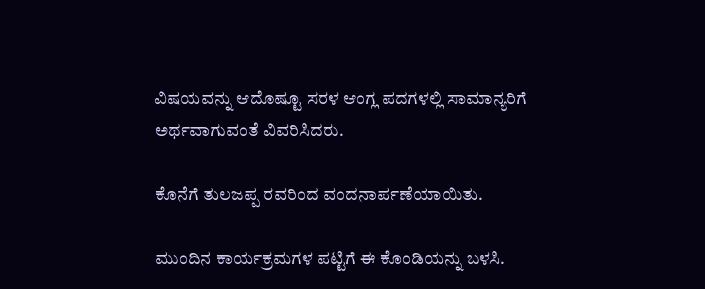ವಿಷಯವನ್ನು ಆದೊಷ್ಟೂ ಸರಳ ಆಂಗ್ಲ ಪದಗಳಲ್ಲಿ ಸಾಮಾನ್ಯರಿಗೆ ಅರ್ಥವಾಗುವಂತೆ ವಿವರಿಸಿದರು.

ಕೊನೆಗೆ ತುಲಜಪ್ಪ ರವರಿಂದ ವಂದನಾರ್ಪಣೆಯಾಯಿತು.

ಮುಂದಿನ ಕಾರ್ಯಕ್ರಮಗಳ ಪಟ್ಟಿಗೆ ಈ ಕೊಂಡಿಯನ್ನು ಬಳಸಿ.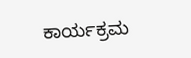ಕಾರ್ಯಕ್ರಮ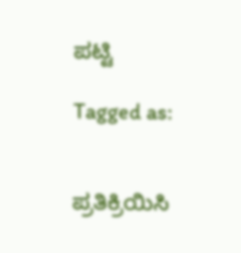ಪಟ್ಟಿ

Tagged as:


ಪ್ರತಿಕ್ರಿಯಿಸಿ